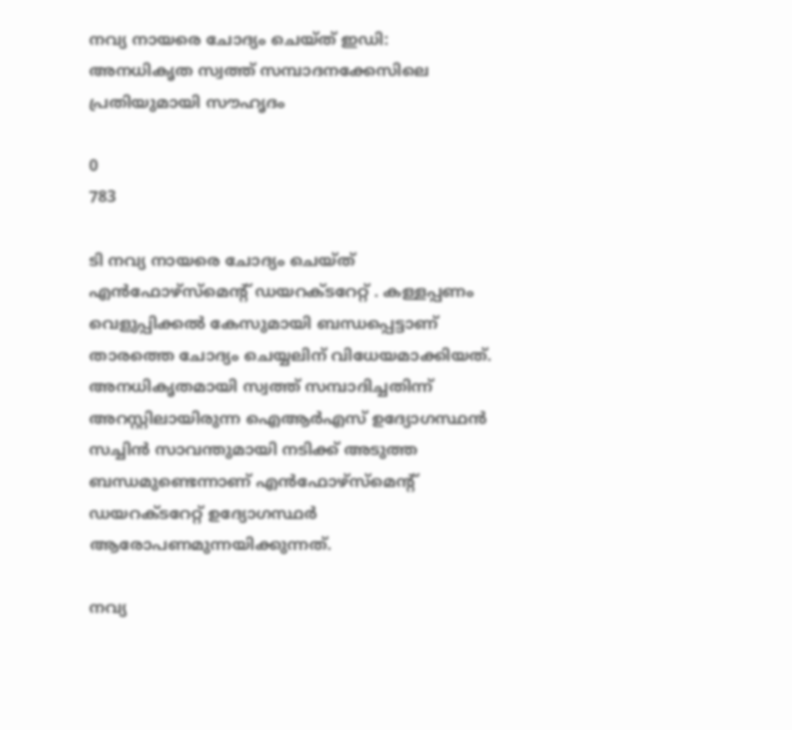നവ്യ നായരെ ചോദ്യം ചെയ്ത് ഇഡി: അനധികൃത സ്വത്ത് സമ്പാദനക്കേസിലെ പ്രതിയുമായി സൗഹൃദം

0
783

ടി നവ്യ നായരെ ചോദ്യം ചെയ്ത് എൻഫോഴ്സ്മെന്റ് ഡയറക്ടറേറ്റ് . കള്ളപ്പണം വെളുപ്പിക്കൽ കേസുമായി ബന്ധപ്പെട്ടാണ് താരത്തെ ചോദ്യം ചെയ്യലിന് വിധേയമാക്കിയത്. അനധികൃതമായി സ്വത്ത് സമ്പാദിച്ചതിന്ന് അറസ്റ്റിലായിരുന്ന ഐആര്‍എസ് ഉദ്യോഗസ്ഥൻ സച്ചിൻ സാവന്തുമായി നടിക്ക് അടുത്ത ബന്ധമുണ്ടെന്നാണ് എൻഫോഴ്സ്മെന്റ് ഡയറക്ടറേറ്റ് ഉദ്യോഗസ്ഥര്‍ ആരോപണമുന്നയിക്കുന്നത്.

നവ്യ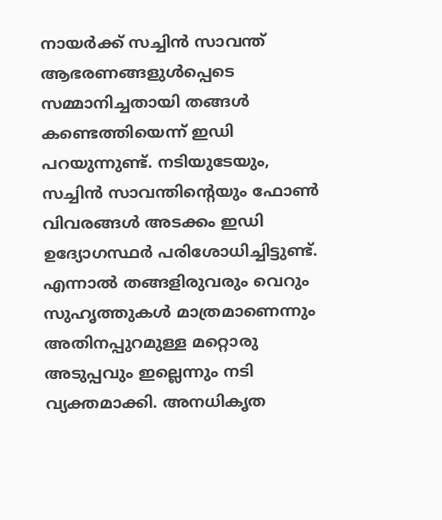നായര്‍ക്ക് സച്ചിന്‍ സാവന്ത് ആഭരണങ്ങളുൾപ്പെടെ സമ്മാനിച്ചതായി തങ്ങൾ കണ്ടെത്തിയെന്ന് ഇഡി പറയുന്നു‍ണ്ട്. നടിയുടേയും, സച്ചിൻ സാവന്തിന്റെയും ഫോൺ വിവരങ്ങൾ അടക്കം ഇഡി ഉദ്യോഗസ്ഥര്‍ പരിശോധിച്ചിട്ടുണ്ട്. എന്നാല്‍ തങ്ങളിരുവരും വെറും സുഹൃത്തുകള്‍ മാത്രമാണെന്നും അതിനപ്പുറമുള്ള മറ്റൊരു അടുപ്പവും ഇല്ലെന്നും നടി വ്യക്തമാക്കി. അനധികൃത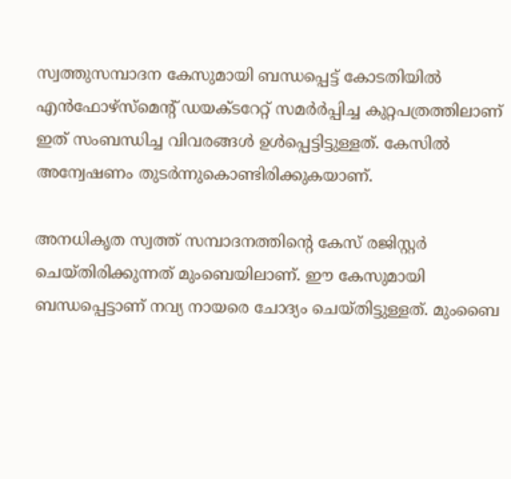സ്വത്തുസമ്പാദന കേസുമായി ബന്ധപ്പെട്ട് കോടതിയില്‍ എൻഫോഴ്സ്മെന്റ് ഡയക്ടറേറ്റ് സമർര്‍പ്പിച്ച കുറ്റപത്രത്തിലാണ് ഇത് സംബന്ധിച്ച വിവരങ്ങള്‍ ഉൾപ്പെട്ടിട്ടുള്ളത്. കേസില്‍ അന്വേഷണം തുടർന്നുകൊണ്ടിരിക്കുകയാണ്.

അനധികൃത സ്വത്ത് സമ്പാദനത്തിന്റെ കേസ് രജിസ്റ്റർ ചെയ്തിരിക്കുന്നത് മുംബെയിലാണ്. ഈ കേസുമായി ബന്ധപ്പെട്ടാണ് നവ്യ നായരെ ചോദ്യം ചെയ്തിട്ടുള്ളത്. മുംബൈ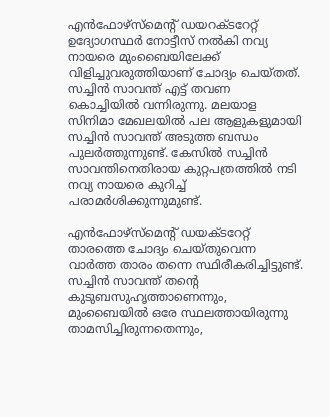എന്‍ഫോഴ്‌സ്‌മെന്റ് ഡയറക്ടറേറ്റ് ഉദ്യോഗസ്ഥർ നോട്ടീസ് നല്‍കി നവ്യ നായരെ മുംബൈയിലേക്ക് വിളിച്ചുവരുത്തിയാണ് ചോദ്യം ചെയ്തത്. സച്ചിന്‍ സാവന്ത് എട്ട് തവണ കൊച്ചിയിൽ വന്നിരുന്നു. മലയാള സിനിമാ മേഖലയിൽ പല ആളുകളുമായി സച്ചിൻ സാവന്ത് അടുത്ത ബന്ധം പുലർത്തുന്നുണ്ട്. കേസിൽ സച്ചിന്‍ സാവന്തിനെതിരായ കുറ്റപത്രത്തിൽ നടി നവ്യ നായരെ കുറിച്ച് പരാമര്‍ശിക്കുന്നുമുണ്ട്.

എൻഫോഴ്സ്മെന്റ് ഡയക്ടറേറ്റ് താരത്തെ ചോദ്യം ചെയ്തുവെന്ന വാര്‍ത്ത താരം തന്നെ സ്ഥിരീകരിച്ചിട്ടുണ്ട്. സച്ചിന്‍ സാവന്ത് തന്റെ കുടുബസുഹൃത്താണെന്നും, മുംബൈയില്‍ ഒരേ സ്ഥലത്തായിരുന്നു താമസിച്ചിരുന്നതെന്നും,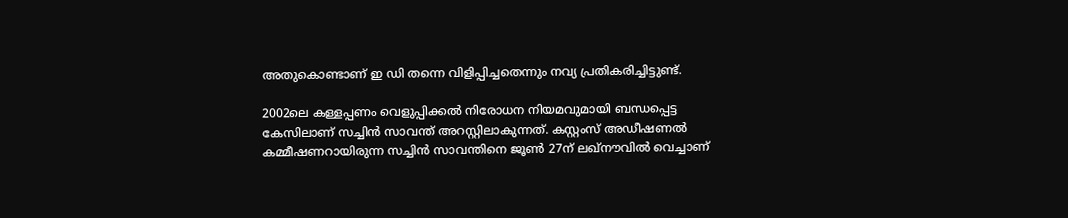അതുകൊണ്ടാണ് ഇ ഡി തന്നെ വിളിപ്പിച്ചതെന്നും നവ്യ പ്രതികരിച്ചിട്ടുണ്ട്.

2002ലെ കള്ളപ്പണം വെളുപ്പിക്കൽ നിരോധന നിയമവുമായി ബന്ധപ്പെട്ട കേസിലാണ് സച്ചിൻ സാവന്ത് അറസ്റ്റിലാകുന്നത്. കസ്റ്റംസ് അഡീഷണൽ കമ്മീഷണറായിരുന്ന സച്ചിൻ സാവന്തിനെ ജൂൺ 27ന് ലഖ്‌നൗവിൽ വെച്ചാണ്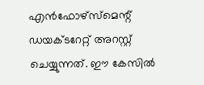എൻഫോഴ്സ്മെന്റ് ഡയക്ടറേറ്റ് അറസ്റ്റ് ചെയ്യുന്നത്. ഈ കേസിൽ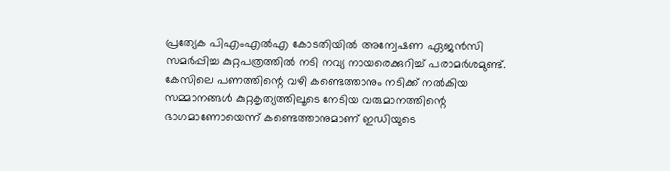പ്രത്യേക പിഎംഎൽഎ കോടതിയിൽ അന്വേഷണ ഏജൻസി സമർപ്പിച്ച കുറ്റപത്രത്തിൽ നടി നവ്യ നായരെക്കുറിച്ച് പരാമർശമുണ്ട്. കേസിലെ പണത്തിന്റെ വഴി കണ്ടെത്താനും നടിക്ക് നൽകിയ സമ്മാനങ്ങൾ കുറ്റകൃത്യത്തിലൂടെ നേടിയ വരുമാനത്തിന്റെ ഭാഗമാണോയെന്ന് കണ്ടെത്താനുമാണ് ഇഡിയുടെ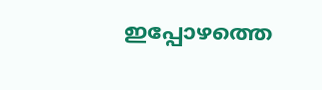ഇപ്പോഴത്തെ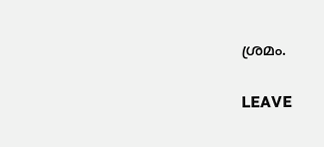ശ്രമം.

LEAVE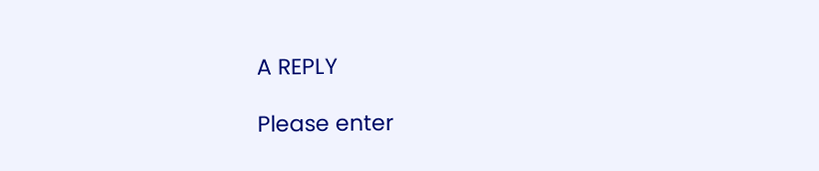A REPLY

Please enter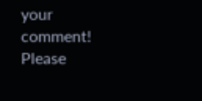your comment!
Please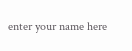enter your name here